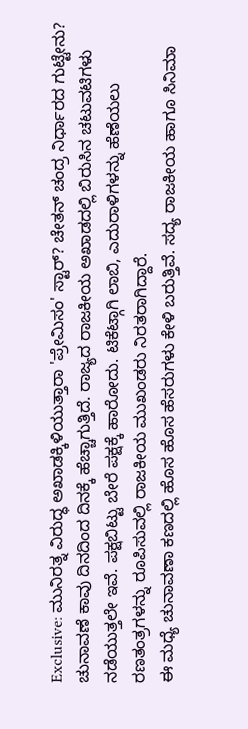Exclusive: ಮುನಿರತ್ನ ವಿರುದ್ಧ ಅಖಾಡಕ್ಕಿಳಿಯುತ್ತಾರಾ 'ಪ್ರೇಮಿಸಂ' ಸ್ಟಾರ್? ಚೇತನ್ ಚಂದ್ರ ನಿರ್ಧಾರದ ಗುಟ್ಟೇನು?
ಚುನಾವಣೆ ಕಾವು ದಿನದಿಂದ ದಿನಕ್ಕೆ ಹೆಚ್ಚಾಗುತ್ತಿದೆ. ರಾಜ್ಯದ ರಾಜಕೀಯ ಅಖಾಡದಲ್ಲಿ ಬಿರುಸಿನ ಚಟುವಟಿಗಳು ನಡೆಯುತ್ತಲೇ ಇವೆ. ಪಕ್ಷಬಿಟ್ಟು ಬೇರೆ ಪಕ್ಷಕ್ಕೆ ಹಾರೋದು. ಟಿಕೆಟ್ಗಾಗಿ ಲಾಬಿ, ಎದುರಾಳಿಗಳನ್ನು ಹೆಣೆಯಲು ರಣತಂತ್ರಗಳನ್ನು ರೂಪಿಸುವಲ್ಲಿ ರಾಜಕೀಯ ಮುಖಂಡರು ನಿರತರಾಗಿದ್ದಾರೆ.
ಈ ಮಧ್ಯೆ ಚುನಾವಣಾ ಕಣದಲ್ಲಿ ಹೊಸ ಹೊಸ ಹೆಸರುಗಳು ಕೇಳಿ ಬರುತ್ತಿವೆ. ಸದ್ಯ ರಾಜಕೀಯ ಹಾಗೂ ಸಿನಿಮಾ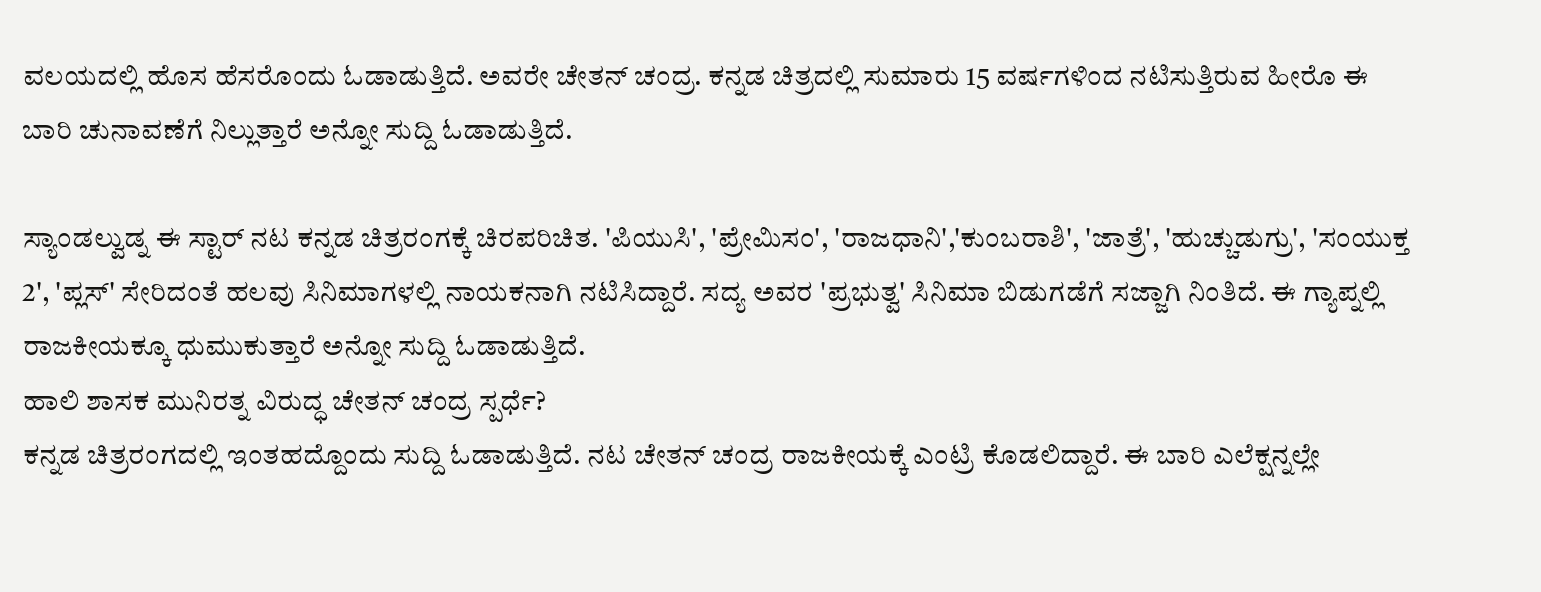ವಲಯದಲ್ಲಿ ಹೊಸ ಹೆಸರೊಂದು ಓಡಾಡುತ್ತಿದೆ. ಅವರೇ ಚೇತನ್ ಚಂದ್ರ. ಕನ್ನಡ ಚಿತ್ರದಲ್ಲಿ ಸುಮಾರು 15 ವರ್ಷಗಳಿಂದ ನಟಿಸುತ್ತಿರುವ ಹೀರೊ ಈ ಬಾರಿ ಚುನಾವಣೆಗೆ ನಿಲ್ಲುತ್ತಾರೆ ಅನ್ನೋ ಸುದ್ದಿ ಓಡಾಡುತ್ತಿದೆ.

ಸ್ಯಾಂಡಲ್ವುಡ್ನ ಈ ಸ್ಟಾರ್ ನಟ ಕನ್ನಡ ಚಿತ್ರರಂಗಕ್ಕೆ ಚಿರಪರಿಚಿತ. 'ಪಿಯುಸಿ', 'ಪ್ರೇಮಿಸಂ', 'ರಾಜಧಾನಿ','ಕುಂಬರಾಶಿ', 'ಜಾತ್ರೆ', 'ಹುಚ್ಚುಡುಗ್ರು', 'ಸಂಯುಕ್ತ 2', 'ಪ್ಲಸ್' ಸೇರಿದಂತೆ ಹಲವು ಸಿನಿಮಾಗಳಲ್ಲಿ ನಾಯಕನಾಗಿ ನಟಿಸಿದ್ದಾರೆ. ಸದ್ಯ ಅವರ 'ಪ್ರಭುತ್ವ' ಸಿನಿಮಾ ಬಿಡುಗಡೆಗೆ ಸಜ್ಜಾಗಿ ನಿಂತಿದೆ. ಈ ಗ್ಯಾಪ್ನಲ್ಲಿ ರಾಜಕೀಯಕ್ಕೂ ಧುಮುಕುತ್ತಾರೆ ಅನ್ನೋ ಸುದ್ದಿ ಓಡಾಡುತ್ತಿದೆ.
ಹಾಲಿ ಶಾಸಕ ಮುನಿರತ್ನ ವಿರುದ್ಧ ಚೇತನ್ ಚಂದ್ರ ಸ್ಪರ್ಧೆ?
ಕನ್ನಡ ಚಿತ್ರರಂಗದಲ್ಲಿ ಇಂತಹದ್ದೊಂದು ಸುದ್ದಿ ಓಡಾಡುತ್ತಿದೆ. ನಟ ಚೇತನ್ ಚಂದ್ರ ರಾಜಕೀಯಕ್ಕೆ ಎಂಟ್ರಿ ಕೊಡಲಿದ್ದಾರೆ. ಈ ಬಾರಿ ಎಲೆಕ್ಷನ್ನಲ್ಲೇ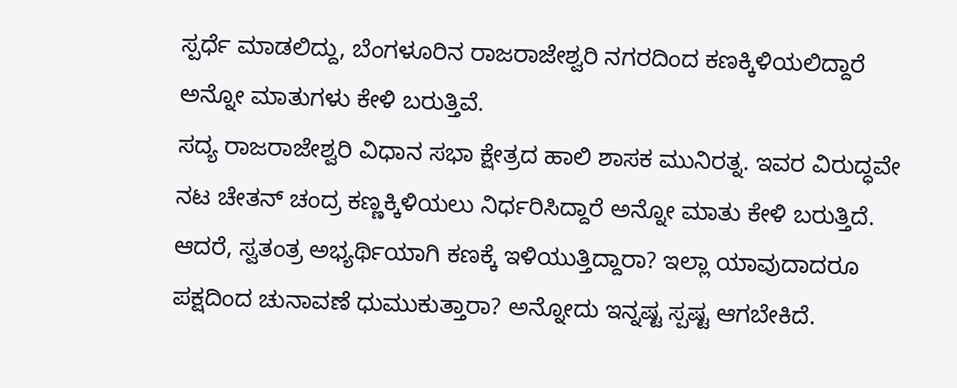ಸ್ಪರ್ಧೆ ಮಾಡಲಿದ್ದು, ಬೆಂಗಳೂರಿನ ರಾಜರಾಜೇಶ್ವರಿ ನಗರದಿಂದ ಕಣಕ್ಕಿಳಿಯಲಿದ್ದಾರೆ ಅನ್ನೋ ಮಾತುಗಳು ಕೇಳಿ ಬರುತ್ತಿವೆ.
ಸದ್ಯ ರಾಜರಾಜೇಶ್ವರಿ ವಿಧಾನ ಸಭಾ ಕ್ಷೇತ್ರದ ಹಾಲಿ ಶಾಸಕ ಮುನಿರತ್ನ. ಇವರ ವಿರುದ್ಧವೇ ನಟ ಚೇತನ್ ಚಂದ್ರ ಕಣ್ಣಕ್ಕಿಳಿಯಲು ನಿರ್ಧರಿಸಿದ್ದಾರೆ ಅನ್ನೋ ಮಾತು ಕೇಳಿ ಬರುತ್ತಿದೆ. ಆದರೆ, ಸ್ವತಂತ್ರ ಅಭ್ಯರ್ಥಿಯಾಗಿ ಕಣಕ್ಕೆ ಇಳಿಯುತ್ತಿದ್ದಾರಾ? ಇಲ್ಲಾ ಯಾವುದಾದರೂ ಪಕ್ಷದಿಂದ ಚುನಾವಣೆ ಧುಮುಕುತ್ತಾರಾ? ಅನ್ನೋದು ಇನ್ನಷ್ಟ ಸ್ಪಷ್ಟ ಆಗಬೇಕಿದೆ.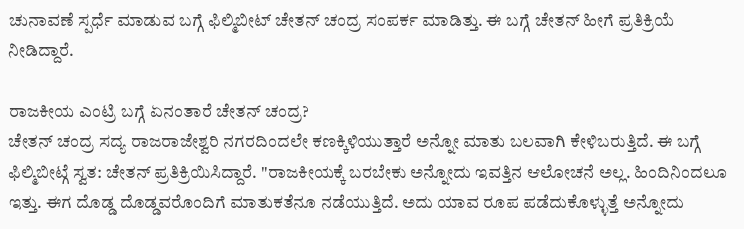ಚುನಾವಣೆ ಸ್ಪರ್ಧೆ ಮಾಡುವ ಬಗ್ಗೆ ಫಿಲ್ಮಿಬೀಟ್ ಚೇತನ್ ಚಂದ್ರ ಸಂಪರ್ಕ ಮಾಡಿತ್ತು. ಈ ಬಗ್ಗೆ ಚೇತನ್ ಹೀಗೆ ಪ್ರತಿಕ್ರಿಯೆ ನೀಡಿದ್ದಾರೆ.

ರಾಜಕೀಯ ಎಂಟ್ರಿ ಬಗ್ಗೆ ಏನಂತಾರೆ ಚೇತನ್ ಚಂದ್ರ?
ಚೇತನ್ ಚಂದ್ರ ಸದ್ಯ ರಾಜರಾಜೇಶ್ವರಿ ನಗರದಿಂದಲೇ ಕಣಕ್ಕಿಳಿಯುತ್ತಾರೆ ಅನ್ನೋ ಮಾತು ಬಲವಾಗಿ ಕೇಳಿಬರುತ್ತಿದೆ. ಈ ಬಗ್ಗೆ ಫಿಲ್ಮಿಬೀಟ್ಗೆ ಸ್ವತ: ಚೇತನ್ ಪ್ರತಿಕ್ರಿಯಿಸಿದ್ದಾರೆ. "ರಾಜಕೀಯಕ್ಕೆ ಬರಬೇಕು ಅನ್ನೋದು ಇವತ್ತಿನ ಆಲೋಚನೆ ಅಲ್ಲ. ಹಿಂದಿನಿಂದಲೂ ಇತ್ತು. ಈಗ ದೊಡ್ಡ ದೊಡ್ಡವರೊಂದಿಗೆ ಮಾತುಕತೆನೂ ನಡೆಯುತ್ತಿದೆ. ಅದು ಯಾವ ರೂಪ ಪಡೆದುಕೊಳ್ಳುತ್ತೆ ಅನ್ನೋದು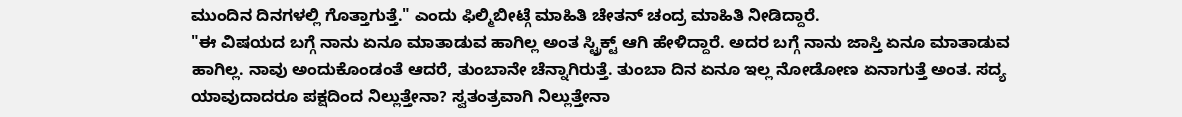ಮುಂದಿನ ದಿನಗಳಲ್ಲಿ ಗೊತ್ತಾಗುತ್ತೆ." ಎಂದು ಫಿಲ್ಮಿಬೀಟ್ಗೆ ಮಾಹಿತಿ ಚೇತನ್ ಚಂದ್ರ ಮಾಹಿತಿ ನೀಡಿದ್ದಾರೆ.
"ಈ ವಿಷಯದ ಬಗ್ಗೆ ನಾನು ಏನೂ ಮಾತಾಡುವ ಹಾಗಿಲ್ಲ ಅಂತ ಸ್ಟ್ರಿಕ್ಟ್ ಆಗಿ ಹೇಳಿದ್ದಾರೆ. ಅದರ ಬಗ್ಗೆ ನಾನು ಜಾಸ್ತಿ ಏನೂ ಮಾತಾಡುವ ಹಾಗಿಲ್ಲ. ನಾವು ಅಂದುಕೊಂಡಂತೆ ಆದರೆ, ತುಂಬಾನೇ ಚೆನ್ನಾಗಿರುತ್ತೆ. ತುಂಬಾ ದಿನ ಏನೂ ಇಲ್ಲ ನೋಡೋಣ ಏನಾಗುತ್ತೆ ಅಂತ. ಸದ್ಯ ಯಾವುದಾದರೂ ಪಕ್ಷದಿಂದ ನಿಲ್ಲುತ್ತೇನಾ? ಸ್ವತಂತ್ರವಾಗಿ ನಿಲ್ಲುತ್ತೇನಾ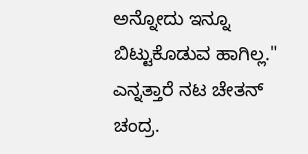ಅನ್ನೋದು ಇನ್ನೂ ಬಿಟ್ಟುಕೊಡುವ ಹಾಗಿಲ್ಲ." ಎನ್ನತ್ತಾರೆ ನಟ ಚೇತನ್ ಚಂದ್ರ.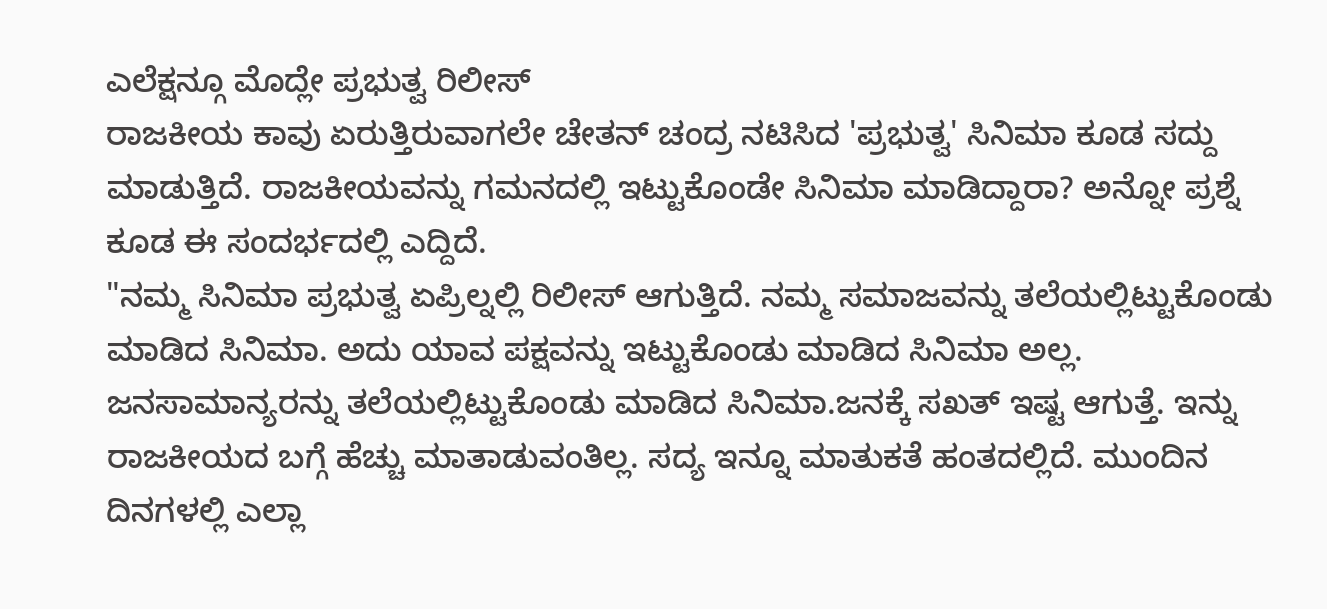ಎಲೆಕ್ಷನ್ಗೂ ಮೊದ್ಲೇ ಪ್ರಭುತ್ವ ರಿಲೀಸ್
ರಾಜಕೀಯ ಕಾವು ಏರುತ್ತಿರುವಾಗಲೇ ಚೇತನ್ ಚಂದ್ರ ನಟಿಸಿದ 'ಪ್ರಭುತ್ವ' ಸಿನಿಮಾ ಕೂಡ ಸದ್ದು ಮಾಡುತ್ತಿದೆ. ರಾಜಕೀಯವನ್ನು ಗಮನದಲ್ಲಿ ಇಟ್ಟುಕೊಂಡೇ ಸಿನಿಮಾ ಮಾಡಿದ್ದಾರಾ? ಅನ್ನೋ ಪ್ರಶ್ನೆ ಕೂಡ ಈ ಸಂದರ್ಭದಲ್ಲಿ ಎದ್ದಿದೆ.
"ನಮ್ಮ ಸಿನಿಮಾ ಪ್ರಭುತ್ವ ಏಪ್ರಿಲ್ನಲ್ಲಿ ರಿಲೀಸ್ ಆಗುತ್ತಿದೆ. ನಮ್ಮ ಸಮಾಜವನ್ನು ತಲೆಯಲ್ಲಿಟ್ಟುಕೊಂಡು ಮಾಡಿದ ಸಿನಿಮಾ. ಅದು ಯಾವ ಪಕ್ಷವನ್ನು ಇಟ್ಟುಕೊಂಡು ಮಾಡಿದ ಸಿನಿಮಾ ಅಲ್ಲ. ಜನಸಾಮಾನ್ಯರನ್ನು ತಲೆಯಲ್ಲಿಟ್ಟುಕೊಂಡು ಮಾಡಿದ ಸಿನಿಮಾ.ಜನಕ್ಕೆ ಸಖತ್ ಇಷ್ಟ ಆಗುತ್ತೆ. ಇನ್ನು ರಾಜಕೀಯದ ಬಗ್ಗೆ ಹೆಚ್ಚು ಮಾತಾಡುವಂತಿಲ್ಲ. ಸದ್ಯ ಇನ್ನೂ ಮಾತುಕತೆ ಹಂತದಲ್ಲಿದೆ. ಮುಂದಿನ ದಿನಗಳಲ್ಲಿ ಎಲ್ಲಾ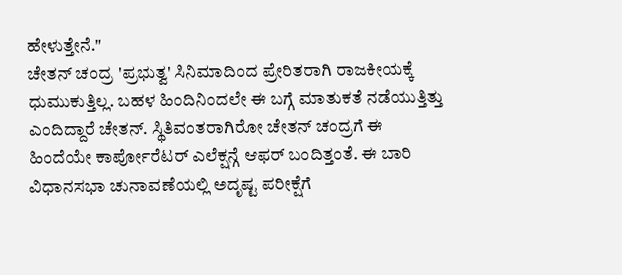ಹೇಳುತ್ತೇನೆ."
ಚೇತನ್ ಚಂದ್ರ 'ಪ್ರಭುತ್ವ' ಸಿನಿಮಾದಿಂದ ಪ್ರೇರಿತರಾಗಿ ರಾಜಕೀಯಕ್ಕೆ ಧುಮುಕುತ್ತಿಲ್ಲ. ಬಹಳ ಹಿಂದಿನಿಂದಲೇ ಈ ಬಗ್ಗೆ ಮಾತುಕತೆ ನಡೆಯುತ್ತಿತ್ತು ಎಂದಿದ್ದಾರೆ ಚೇತನ್. ಸ್ಥಿತಿವಂತರಾಗಿರೋ ಚೇತನ್ ಚಂದ್ರಗೆ ಈ ಹಿಂದೆಯೇ ಕಾರ್ಪೋರೆಟರ್ ಎಲೆಕ್ಷನ್ಗೆ ಆಫರ್ ಬಂದಿತ್ತಂತೆ. ಈ ಬಾರಿ ವಿಧಾನಸಭಾ ಚುನಾವಣೆಯಲ್ಲಿ ಅದೃಷ್ಟ ಪರೀಕ್ಷೆಗೆ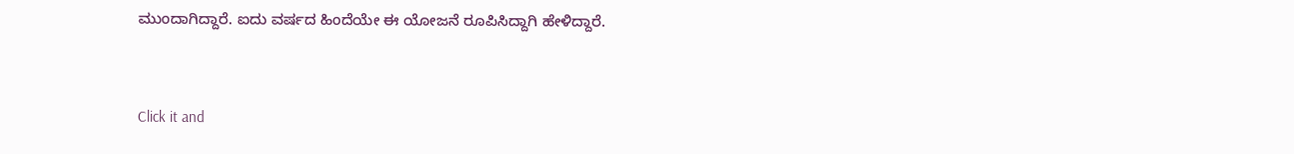ಮುಂದಾಗಿದ್ದಾರೆ. ಐದು ವರ್ಷದ ಹಿಂದೆಯೇ ಈ ಯೋಜನೆ ರೂಪಿಸಿದ್ದಾಗಿ ಹೇಳಿದ್ದಾರೆ.


Click it and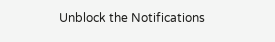Unblock the Notifications